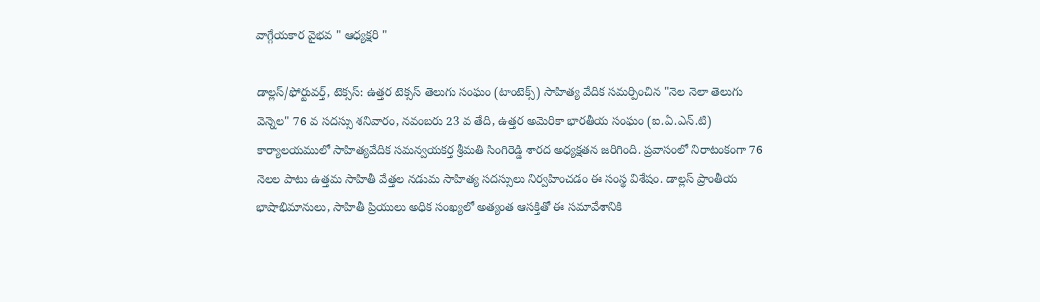వాగ్గేయకార వైభవ " ఆధ్యక్షరి "

డాల్లస్/ఫోర్టువర్త్, టెక్సస్: ఉత్తర టెక్సస్ తెలుగు సంఘం (టాంటెక్స్) సాహిత్య వేదిక సమర్పించిన "నెల నెలా తెలుగు వెన్నెల" 76 వ సదస్సు శనివారం, నవంబరు 23 వ తేది, ఉత్తర అమెరికా భారతీయ సంఘం (ఐ.ఏ.ఎన్.టి) కార్యాలయములో సాహిత్యవేదిక సమన్వయకర్త శ్రీమతి సింగిరెడ్డి శారద అధ్యక్షతన జరిగింది. ప్రవాసంలో నిరాటంకంగా 76 నెలల పాటు ఉత్తమ సాహితీ వేత్తల నడుమ సాహిత్య సదస్సులు నిర్వహించడం ఈ సంస్థ విశేషం. డాల్లస్ ప్రాంతీయ భాషాభిమానులు, సాహితీ ప్రియులు అధిక సంఖ్యలో అత్యంత ఆసక్తితో ఈ సమావేశానికి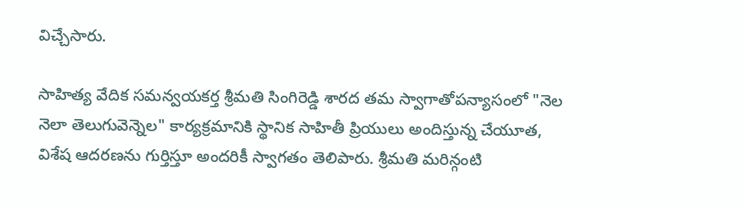విచ్చేసారు.

సాహిత్య వేదిక సమన్వయకర్త శ్రీమతి సింగిరెడ్డి శారద తమ స్వాగాతోపన్యాసంలో "నెల నెలా తెలుగువెన్నెల" కార్యక్రమానికి స్థానిక సాహితీ ప్రియులు అందిస్తున్న చేయూత, విశేష ఆదరణను గుర్తిస్తూ అందరికీ స్వాగతం తెలిపారు. శ్రీమతి మరిన్గంటి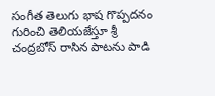సంగీత తెలుగు భాష గొప్పదనం గురించి తెలియజేస్తూ శ్రీ చంద్రబోస్ రాసిన పాటను పాడి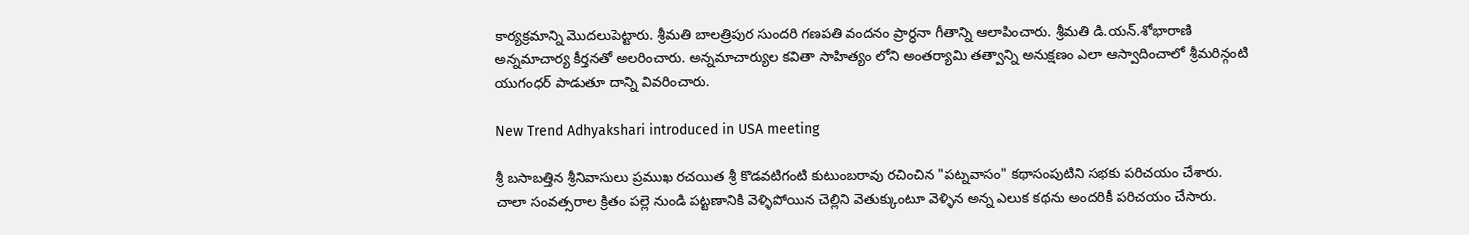కార్యక్రమాన్ని మొదలుపెట్టారు. శ్రీమతి బాలత్రిపుర సుందరి గణపతి వందనం ప్రార్ధనా గీతాన్ని ఆలాపించారు. శ్రీమతి డి.యన్.శోభారాణి అన్నమాచార్య కీర్తనతో అలరించారు. అన్నమాచార్యుల కవితా సాహిత్యం లోని అంతర్యామి తత్వాన్ని అనుక్షణం ఎలా ఆస్వాదించాలో శ్రీమరిన్గంటి యుగంధర్ పాడుతూ దాన్ని వివరించారు.

New Trend Adhyakshari introduced in USA meeting

శ్రీ బసాబత్తిన శ్రీనివాసులు ప్రముఖ రచయిత శ్రీ కొడవటిగంటి కుటుంబరావు రచించిన "పట్నవాసం" కథాసంపుటిని సభకు పరిచయం చేశారు. చాలా సంవత్సరాల క్రితం పల్లె నుండి పట్టణానికి వెళ్ళిపోయిన చెల్లిని వెతుక్కుంటూ వెళ్ళిన అన్న ఎలుక కథను అందరికీ పరిచయం చేసారు.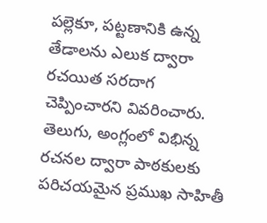పల్లెకూ, పట్టణానికి ఉన్న తేడాలను ఎలుక ద్వారా రచయిత సరదాగ చెప్పించారని వివరించారు. తెలుగు, అంగ్లంలో విభిన్న రచనల ద్వారా పాఠకులకు పరిచయమైన ప్రముఖ సాహితీ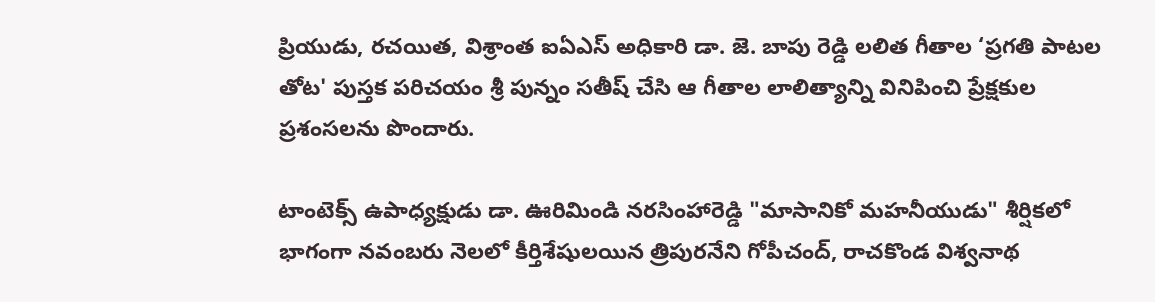ప్రియుడు, రచయిత, విశ్రాంత ఐఏఎస్ అధికారి డా. జె. బాపు రెడ్డి లలిత గీతాల ‘ప్రగతి పాటల తోట' పుస్తక పరిచయం శ్రీ పున్నం సతీష్ చేసి ఆ గీతాల లాలిత్యాన్ని వినిపించి ప్రేక్షకుల ప్రశంసలను పొందారు.

టాంటెక్స్ ఉపాధ్యక్షుడు డా. ఊరిమిండి నరసింహారెడ్డి "మాసానికో మహనీయుడు" శీర్షికలో భాగంగా నవంబరు నెలలో కీర్తిశేషులయిన త్రిపురనేని గోపీచంద్, రాచకొండ విశ్వనాథ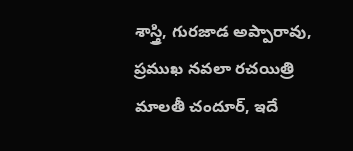శాస్త్రి, గురజాడ అప్పారావు, ప్రముఖ నవలా రచయిత్రి మాలతీ చందూర్, ఇదే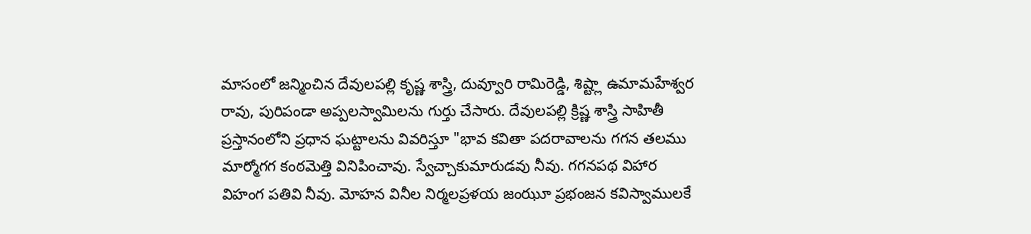మాసంలో జన్మించిన దేవులపల్లి కృష్ణ శాస్త్రి, దువ్వూరి రామిరెడ్డి, శిష్ట్లా ఉమామహేశ్వర రావు, పురిపండా అప్పలస్వామిలను గుర్తు చేసారు. దేవులపల్లి క్రిష్ణ శాస్త్రి సాహితీ ప్రస్తానంలోని ప్రధాన ఘట్టాలను వివరిస్తూ "భావ కవితా పదరావాలను గగన తలము మార్మోగగ కంఠమెత్తి వినిపించావు. స్వేచ్చాకుమారుడవు నీవు. గగనపథ విహార విహంగ పతివి నీవు. మోహన వినీల నిర్మలప్రళయ జంఝూ ప్రభంజన కవిస్వాములకే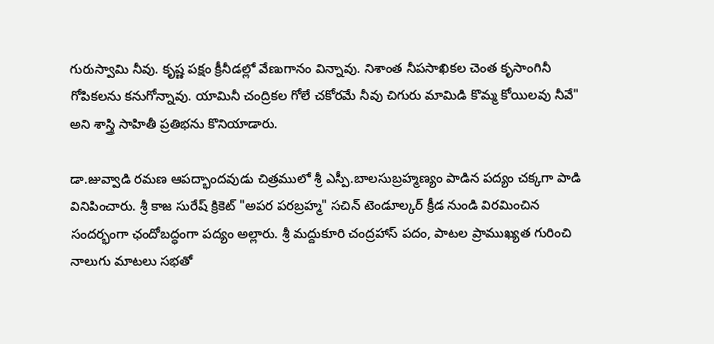గురుస్వామి నీవు. కృష్ణ పక్షం క్రీనీడల్లో వేణుగానం విన్నావు. నిశాంత నీపసాఖికల చెంత కృసాంగినీ గోపికలను కనుగోన్నావు. యామినీ చంద్రికల గోలే చకోరమే నీవు చిగురు మామిడి కొమ్మ కోయిలవు నీవే" అని శాస్త్రి సాహితీ ప్రతిభను కొనియాడారు.

డా.జువ్వాడి రమణ ఆపద్భాందవుడు చిత్రములో శ్రీ ఎస్పీ.బాలసుబ్రహ్మణ్యం పాడిన పద్యం చక్కగా పాడి వినిపించారు. శ్రీ కాజ సురేష్ క్రికెట్ "అపర పరబ్రహ్మ" సచిన్ టెండూల్కర్ క్రీడ నుండి విరమించిన సందర్భంగా ఛందోబద్ధంగా పద్యం అల్లారు. శ్రీ మద్దుకూరి చంద్రహాస్ పదం, పాటల ప్రాముఖ్యత గురించి నాలుగు మాటలు సభతో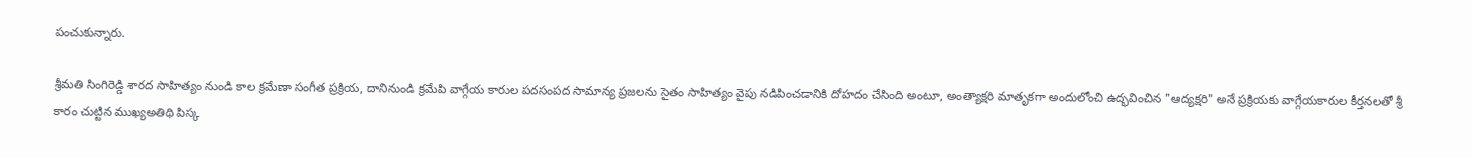పంచుకున్నారు.

శ్రీమతి సింగిరెడ్డి శారద సాహిత్యం నుండి కాల క్రమేణా సంగీత ప్రక్రియ, దానినుండి క్రమేపి వాగ్గేయ కారుల పదసంపద సామాన్య ప్రజలను సైతం సాహిత్యం వైపు నడిపించడానికి దోహదం చేసింది అంటూ, అంత్యాక్షరి మాతృకగా అందులోంచి ఉద్భవించిన "ఆద్యక్షరి" అనే ప్రక్రియకు వాగ్గేయకారుల కీర్తనలతో శ్రీ కారం చుట్టిన ముఖ్యఅతిథి పిస్క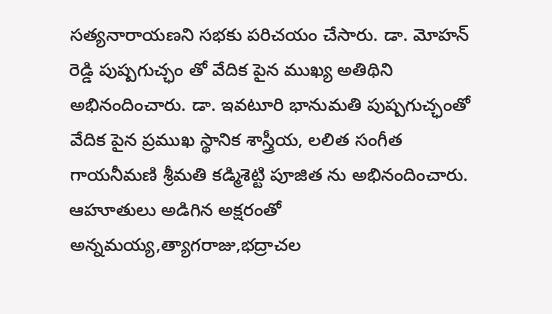సత్యనారాయణని సభకు పరిచయం చేసారు. డా. మోహన్ రెడ్డి పుష్పగుచ్ఛం తో వేదిక పైన ముఖ్య అతిథిని అభినందించారు. డా. ఇవటూరి భానుమతి పుష్పగుచ్ఛంతో వేదిక పైన ప్రముఖ స్థానిక శాస్త్రీయ, లలిత సంగీత గాయనీమణి శ్రీమతి కడ్మిశెట్టి పూజిత ను అభినందించారు. ఆహూతులు అడిగిన అక్షరంతో అన్నమయ్య,త్యాగరాజు,భద్రాచల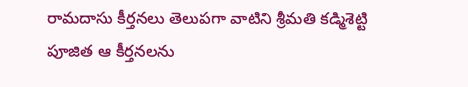రామదాసు కీర్తనలు తెలుపగా వాటిని శ్రీమతి కడ్మిశెట్టి పూజిత ఆ కీర్తనలను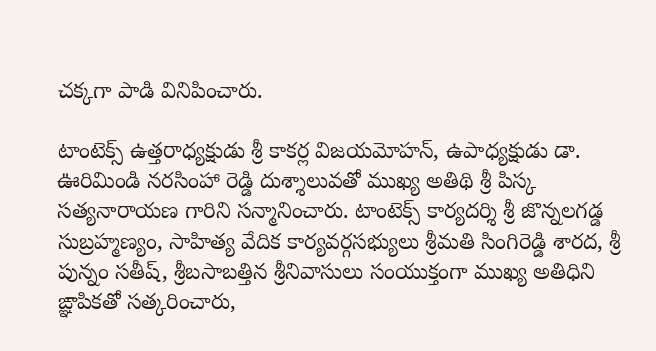చక్కగా పాడి వినిపించారు.

టాంటెక్స్ ఉత్తరాధ్యక్షుడు శ్రీ కాకర్ల విజయమోహన్, ఉపాధ్యక్షుడు డా. ఊరిమిండి నరసింహా రెడ్డి దుశ్శాలువతో ముఖ్య అతిథి శ్రీ పిస్క సత్యనారాయణ గారిని సన్మానించారు. టాంటెక్స్ కార్యదర్శి శ్రీ జొన్నలగడ్డ సుబ్రహ్మణ్యం, సాహిత్య వేదిక కార్యవర్గసభ్యులు శ్రీమతి సింగిరెడ్డి శారద, శ్రీ పున్నం సతీష్, శ్రీబసాబత్తిన శ్రీనివాసులు సంయుక్తంగా ముఖ్య అతిధిని ఙ్ఞాపికతో సత్కరించారు,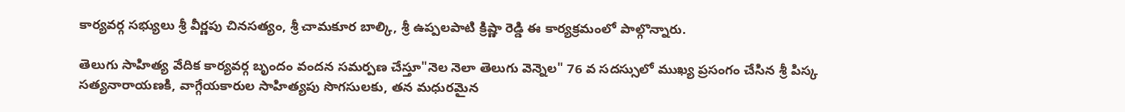కార్యవర్గ సభ్యులు శ్రీ వీర్ణపు చినసత్యం, శ్రీ చామకూర బాల్కి, శ్రీ ఉప్పలపాటి క్రిష్ణా రెడ్డి ఈ కార్యక్రమంలో పాల్గొన్నారు.

తెలుగు సాహిత్య వేదిక కార్యవర్గ బృందం వందన సమర్పణ చేస్తూ"నెల నెలా తెలుగు వెన్నెల" 76 వ సదస్సులో ముఖ్య ప్రసంగం చేసిన శ్రీ పిస్క సత్యనారాయణకి, వాగ్గేయకారుల సాహిత్యపు సొగసులకు, తన మధురమైన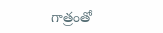గాత్రంతో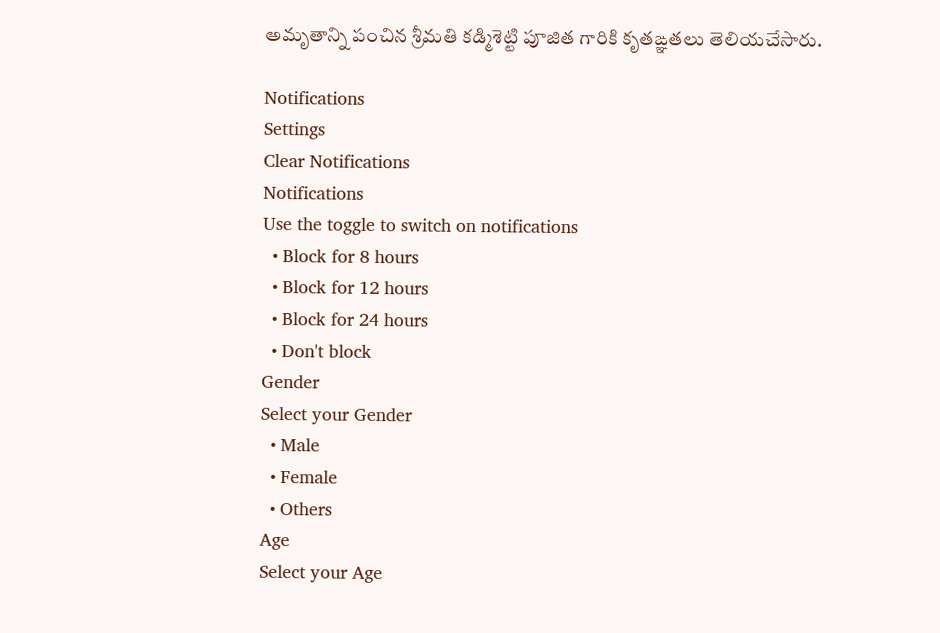అమృతాన్ని పంచిన శ్రీమతి కడ్మిశెట్టి పూజిత గారికి కృతఙ్ఞతలు తెలియచేసారు.

Notifications
Settings
Clear Notifications
Notifications
Use the toggle to switch on notifications
  • Block for 8 hours
  • Block for 12 hours
  • Block for 24 hours
  • Don't block
Gender
Select your Gender
  • Male
  • Female
  • Others
Age
Select your Age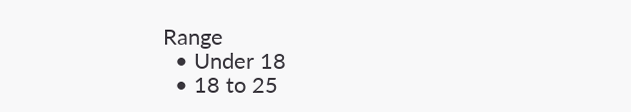Range
  • Under 18
  • 18 to 25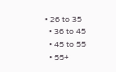• 26 to 35
  • 36 to 45
  • 45 to 55
  • 55+